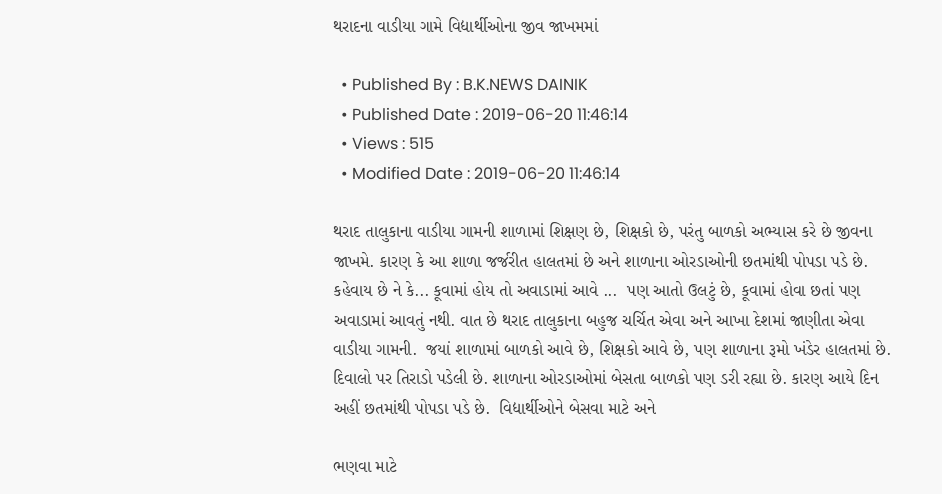થરાદના વાડીયા ગામે વિદ્યાર્થીઓના જીવ જાખમમાં

  • Published By : B.K.NEWS DAINIK
  • Published Date : 2019-06-20 11:46:14
  • Views : 515
  • Modified Date : 2019-06-20 11:46:14

થરાદ તાલુકાના વાડીયા ગામની શાળામાં શિક્ષણ છે, શિક્ષકો છે, પરંતુ બાળકો અભ્યાસ કરે છે જીવના જાખમે. કારણ કે આ શાળા જર્જરીત હાલતમાં છે અને શાળાના ઓરડાઓની છતમાંથી પોપડા પડે છે.
કહેવાય છે ને કે... કૂવામાં હોય તો અવાડામાં આવે ...  પણ આતો ઉલટું છે, કૂવામાં હોવા છતાં પણ અવાડામાં આવતું નથી. વાત છે થરાદ તાલુકાના બહુજ ચર્ચિત એવા અને આખા દેશમાં જાણીતા એવા વાડીયા ગામની.  જયાં શાળામાં બાળકો આવે છે, શિક્ષકો આવે છે, પણ શાળાના રૂમો ખંડેર હાલતમાં છે. દિવાલો પર તિરાડો પડેલી છે. શાળાના ઓરડાઓમાં બેસતા બાળકો પણ ડરી રહ્યા છે. કારણ આયે દિન અહીં છતમાંથી પોપડા પડે છે.  વિદ્યાર્થીઓને બેસવા માટે અને

ભણવા માટે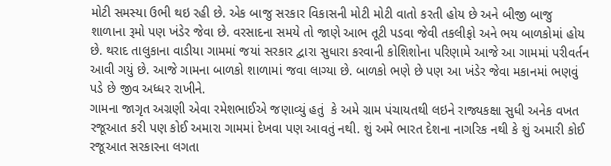મોટી સમસ્યા ઉભી થઇ રહી છે. એક બાજુ સરકાર વિકાસની મોટી મોટી વાતો કરતી હોય છે અને બીજી બાજુ શાળાના રૂમો પણ ખંડેર જેવા છે. વરસાદના સમયે તો જાણે આભ તૂટી પડવા જેવી તકલીફો અને ભય બાળકોમાં હોય છે. થરાદ તાલુકાના વાડીયા ગામમાં જયાં સરકાર દ્વારા સુધારા કરવાની કોશિશોના પરિણામે આજે આ ગામમાં પરીવર્તન આવી ગયું છે. આજે ગામના બાળકો શાળામાં જવા લાગ્યા છે. બાળકો ભણે છે પણ આ ખંડેર જેવા મકાનમાં ભણવું પડે છે જીવ અધ્ધર રાખીને.
ગામના જાગૃત અગ્રણી એવા રમેશભાઈએ જણાવ્યું હતું  કે અમે ગ્રામ પંચાયતથી લઇને રાજ્યકક્ષા સુધી અનેક વખત રજૂઆત કરી પણ કોઈ અમારા ગામમાં દેખવા પણ આવતું નથી. શું અમે ભારત દેશના નાગરિક નથી કે શું અમારી કોઈ રજૂઆત સરકારના લગતા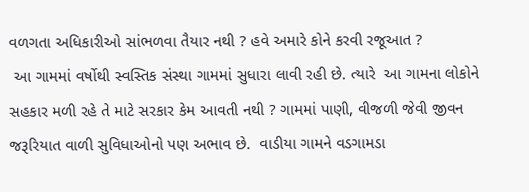વળગતા અધિકારીઓ સાંભળવા તૈયાર નથી ? હવે અમારે કોને કરવી રજૂઆત ?
 આ ગામમાં વર્ષોથી સ્વસ્તિક સંસ્થા ગામમાં સુધારા લાવી રહી છે. ત્યારે  આ ગામના લોકોને સહકાર મળી રહે તે માટે સરકાર કેમ આવતી નથી ? ગામમાં પાણી, વીજળી જેવી જીવન જરૂરિયાત વાળી સુવિધાઓનો પણ અભાવ છે.  વાડીયા ગામને વડગામડા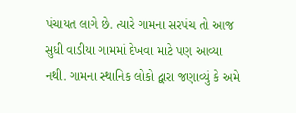પંચાયત લાગે છે. ત્યારે ગામના સરપંચ તો આજ સુધી વાડીયા ગામમાં દેખવા માટે પણ આવ્યા નથી. ગામના સ્થાનિક લોકો દ્વારા જણાવ્યું કે અમે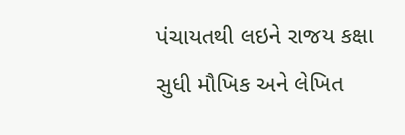પંચાયતથી લઇને રાજય કક્ષા સુધી મૌખિક અને લેખિત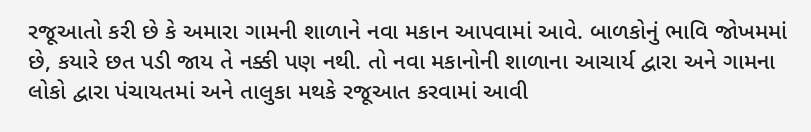રજૂઆતો કરી છે કે અમારા ગામની શાળાને નવા મકાન આપવામાં આવે. બાળકોનું ભાવિ જોખમમાં છે, કયારે છત પડી જાય તે નક્કી પણ નથી. તો નવા મકાનોની શાળાના આચાર્ય દ્વારા અને ગામના લોકો દ્વારા પંચાયતમાં અને તાલુકા મથકે રજૂઆત કરવામાં આવી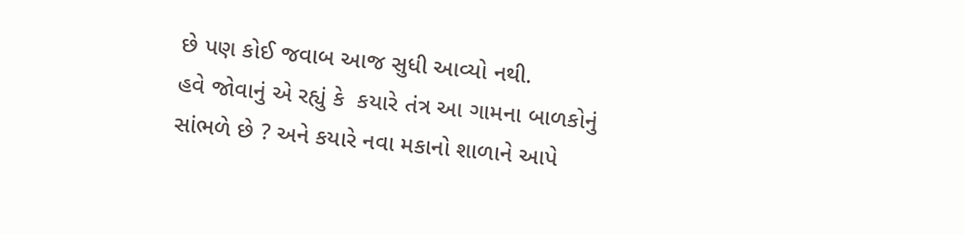છે પણ કોઈ જવાબ આજ સુધી આવ્યો નથી.
હવે જોવાનું એ રહ્યું કે  કયારે તંત્ર આ ગામના બાળકોનું સાંભળે છે ? અને કયારે નવા મકાનો શાળાને આપે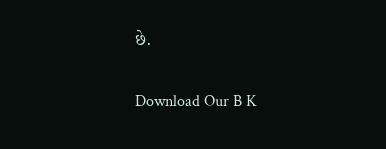છે.

Download Our B K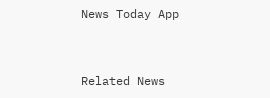News Today App



Related News